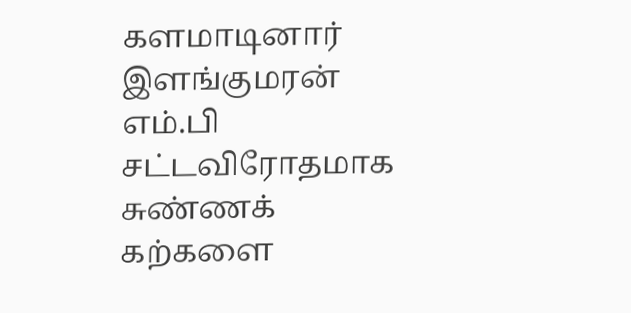களமாடினார் இளங்குமரன் எம்.பி
சட்டவிரோதமாக சுண்ணக் கற்களை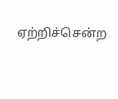ஏற்றிச்சென்ற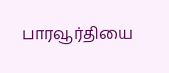பாரவூர்தியை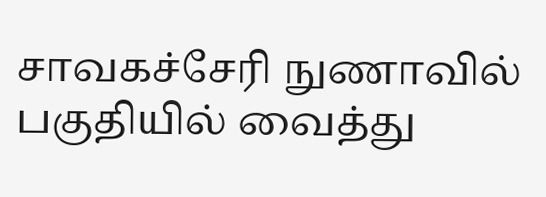சாவகச்சேரி நுணாவில் பகுதியில் வைத்து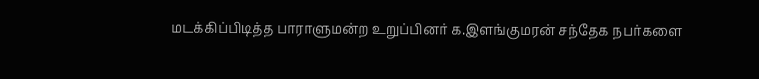மடக்கிப்பிடித்த பாராளுமன்ற உறுப்பினர் க.இளங்குமரன் சந்தேக நபர்களை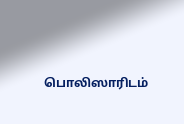பொலிஸாரிடம்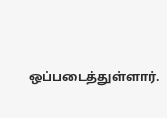ஒப்படைத்துள்ளார்.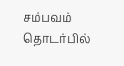சம்பவம் தொடர்பில்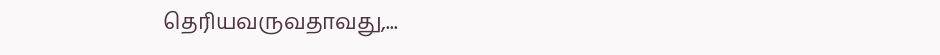தெரியவருவதாவது,...